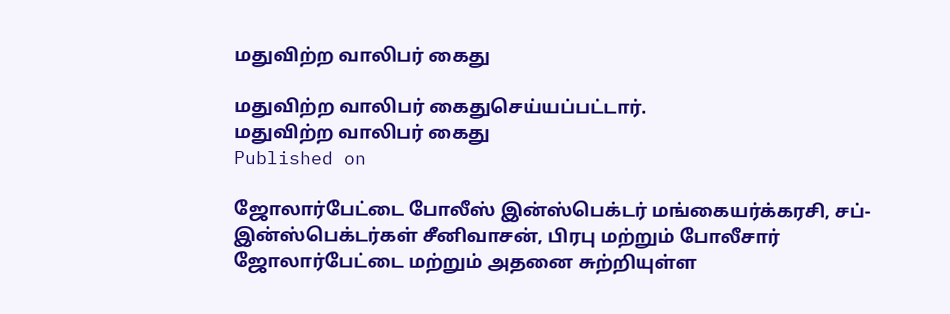மதுவிற்ற வாலிபர் கைது

மதுவிற்ற வாலிபர் கைதுசெய்யப்பட்டார்.
மதுவிற்ற வாலிபர் கைது
Published on

ஜோலார்பேட்டை போலீஸ் இன்ஸ்பெக்டர் மங்கையர்க்கரசி, சப்-இன்ஸ்பெக்டர்கள் சீனிவாசன், பிரபு மற்றும் போலீசார் ஜோலார்பேட்டை மற்றும் அதனை சுற்றியுள்ள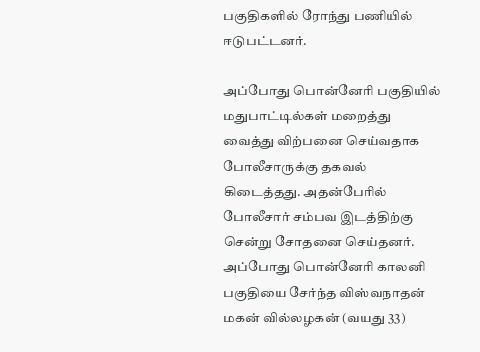பகுதிகளில் ரோந்து பணியில் ஈடுபட்டனர்.

அப்போது பொன்னேரி பகுதியில் மதுபாட்டில்கள் மறைத்து வைத்து விற்பனை செய்வதாக போலீசாருக்கு தகவல் கிடைத்தது. அதன்பேரில் போலீசார் சம்பவ இடத்திற்கு சென்று சோதனை செய்தனர். அப்போது பொன்னேரி காலனி பகுதியை சேர்ந்த விஸ்வநாதன் மகன் வில்லழகன் (வயது 33)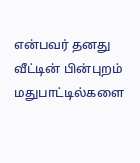என்பவர் தனது வீட்டின் பின்புறம் மதுபாட்டில்களை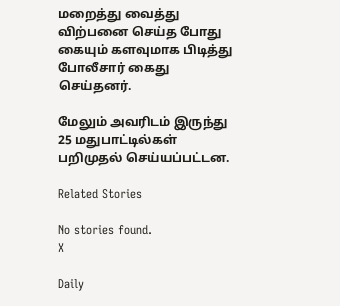மறைத்து வைத்து விற்பனை செய்த போது கையும் களவுமாக பிடித்து போலீசார் கைது செய்தனர்.

மேலும் அவரிடம் இருந்து 25 மதுபாட்டில்கள் பறிமுதல் செய்யப்பட்டன.

Related Stories

No stories found.
X

Daily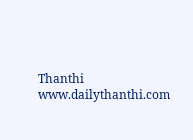Thanthi
www.dailythanthi.com